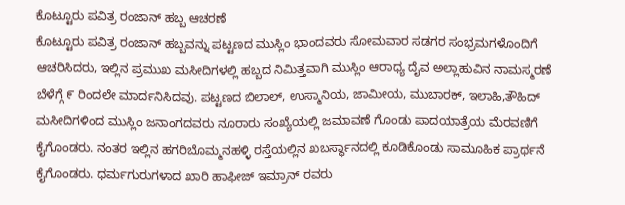ಕೊಟ್ಟೂರು ಪವಿತ್ರ ರಂಜಾನ್ ಹಬ್ಬ ಆಚರಣೆ
ಕೊಟ್ಟೂರು ಪವಿತ್ರ ರಂಜಾನ್ ಹಬ್ಬವನ್ನು ಪಟ್ಟಣದ ಮುಸ್ಲಿಂ ಭಾಂದವರು ಸೋಮವಾರ ಸಡಗರ ಸಂಭ್ರಮಗಳೊಂದಿಗೆ ಆಚರಿಸಿದರು, ಇಲ್ಲಿನ ಪ್ರಮುಖ ಮಸೀದಿಗಳಲ್ಲಿ ಹಬ್ಬದ ನಿಮಿತ್ತವಾಗಿ ಮುಸ್ಲಿಂ ಆರಾಧ್ಯ ದೈವ ಅಲ್ಲಾಹುವಿನ ನಾಮಸ್ಮರಣೆ ಬೆಳೆಗ್ಗೆ ೯ ರಿಂದಲೇ ಮಾರ್ದನಿಸಿದವು. ಪಟ್ಟಣದ ಬಿಲಾಲ್, ಉಸ್ಮಾನಿಯ, ಜಾಮೀಯ, ಮುಬಾರಕ್, ಇಲಾಹಿ,ತೌಹಿದ್ ಮಸೀದಿಗಳಿಂದ ಮುಸ್ಲಿಂ ಜನಾಂಗದವರು ನೂರಾರು ಸಂಖ್ಯೆಯಲ್ಲಿ ಜಮಾವಣೆ ಗೊಂಡು ಪಾದಯಾತ್ರೆಯ ಮೆರವಣಿಗೆ ಕೈಗೊಂಡರು. ನಂತರ ಇಲ್ಲಿನ ಹಗರಿಬೊಮ್ಮನಹಳ್ಳಿ ರಸ್ತೆಯಲ್ಲಿನ ಖಬರ್ಸ್ಥಾನದಲ್ಲಿ ಕೂಡಿಕೊಂಡು ಸಾಮೂಹಿಕ ಪ್ರಾರ್ಥನೆ ಕೈಗೊಂಡರು. ಧರ್ಮಗುರುಗಳಾದ ಖಾರಿ ಹಾಫೀಜ್ ಇಮ್ರಾನ್ ರವರು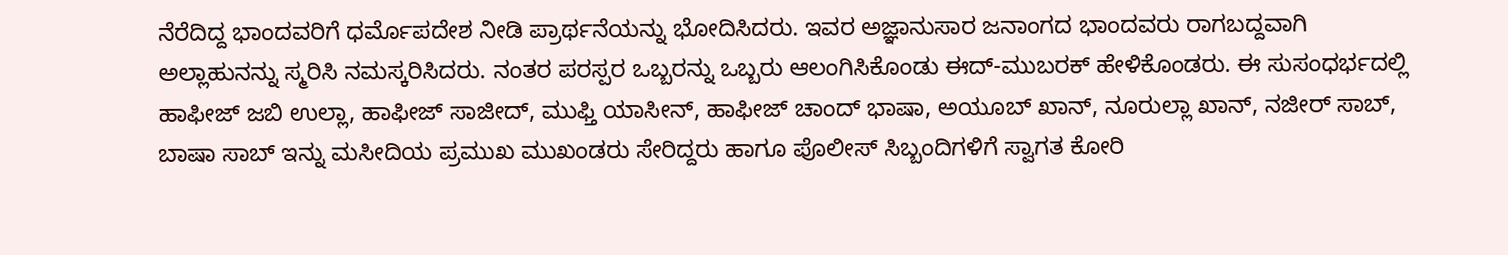ನೆರೆದಿದ್ದ ಭಾಂದವರಿಗೆ ಧರ್ಮೊಪದೇಶ ನೀಡಿ ಪ್ರಾರ್ಥನೆಯನ್ನು ಭೋದಿಸಿದರು. ಇವರ ಅಜ್ಞಾನುಸಾರ ಜನಾಂಗದ ಭಾಂದವರು ರಾಗಬದ್ದವಾಗಿ ಅಲ್ಲಾಹುನನ್ನು ಸ್ಮರಿಸಿ ನಮಸ್ಕರಿಸಿದರು. ನಂತರ ಪರಸ್ಪರ ಒಬ್ಬರನ್ನು ಒಬ್ಬರು ಆಲಂಗಿಸಿಕೊಂಡು ಈದ್-ಮುಬರಕ್ ಹೇಳಿಕೊಂಡರು. ಈ ಸುಸಂಧರ್ಭದಲ್ಲಿ ಹಾಫೀಜ್ ಜಬಿ ಉಲ್ಲಾ, ಹಾಫೀಜ್ ಸಾಜೀದ್, ಮುಫ್ತಿ ಯಾಸೀನ್, ಹಾಫೀಜ್ ಚಾಂದ್ ಭಾಷಾ, ಅಯೂಬ್ ಖಾನ್, ನೂರುಲ್ಲಾ ಖಾನ್, ನಜೀರ್ ಸಾಬ್, ಬಾಷಾ ಸಾಬ್ ಇನ್ನು ಮಸೀದಿಯ ಪ್ರಮುಖ ಮುಖಂಡರು ಸೇರಿದ್ದರು ಹಾಗೂ ಪೊಲೀಸ್ ಸಿಬ್ಬಂದಿಗಳಿಗೆ ಸ್ವಾಗತ ಕೋರಿ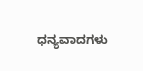ಧನ್ಯವಾದಗಳು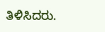ತಿಳಿಸಿದರು.